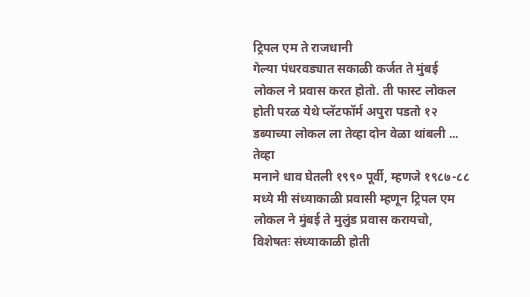ट्रिपल एम ते राजधानी
गेल्या पंधरवड्यात सकाळी कर्जत ते मुंबई लोकल ने प्रवास करत होतो. ती फास्ट लोकल होती परळ येथे प्लॅटफॉर्म अपुरा पडतो १२ डब्याच्या लोकल ला तेव्हा दोन वेळा थांबली ...
तेव्हा
मनाने धाव घेतली १९९० पूर्वी, म्हणजे १९८७-८८ मध्ये मी संध्याकाळी प्रवासी म्हणून ट्रिपल एम लोकल ने मुंबई ते मुलुंड प्रवास करायचो, विशेषतः संध्याकाळी होती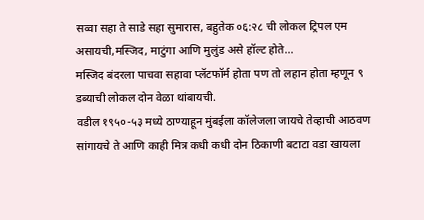सव्वा सहा ते साडे सहा सुमारास, बहुतेक ०६:२८ ची लोकल ट्रिपल एम असायची,मस्जिद, माटुंगा आणि मुलुंड असे हॉल्ट होते...
मस्जिद बंदरला पाचवा सहावा प्लॅटफॉर्म होता पण तो लहान होता म्हणून ९ डब्याची लोकल दोन वेळा थांबायची.
वडील १९५०-५३ मध्ये ठाण्याहून मुंबईला कॉलेजला जायचे तेव्हाची आठवण सांगायचे ते आणि काही मित्र कधी कधी दोन ठिकाणी बटाटा वडा खायला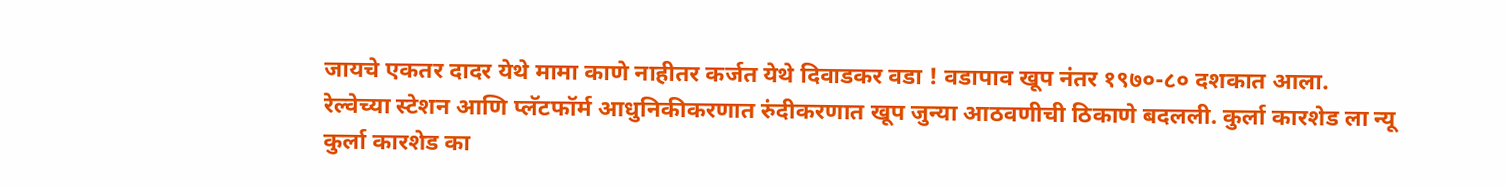जायचे एकतर दादर येथे मामा काणे नाहीतर कर्जत येथे दिवाडकर वडा ! वडापाव खूप नंतर १९७०-८० दशकात आला.
रेल्वेच्या स्टेशन आणि प्लॅटफॉर्म आधुनिकीकरणात रुंदीकरणात खूप जुन्या आठवणीची ठिकाणे बदलली. कुर्ला कारशेड ला न्यू कुर्ला कारशेड का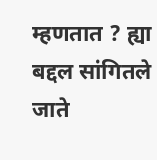म्हणतात ? ह्या बद्दल सांगितले जाते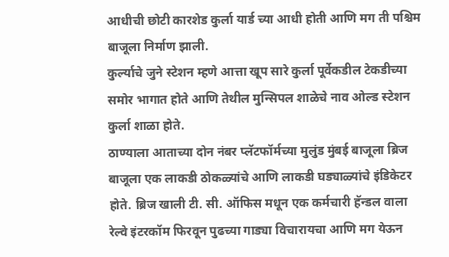आधीची छोटी कारशेड कुर्ला यार्ड च्या आधी होती आणि मग ती पश्चिम बाजूला निर्माण झाली.
कुर्ल्याचे जुने स्टेशन म्हणे आत्ता खूप सारे कुर्ला पूर्वेकडील टेकडीच्या समोर भागात होते आणि तेथील मुन्सिपल शाळेचे नाव ओल्ड स्टेशन कुर्ला शाळा होते.
ठाण्याला आताच्या दोन नंबर प्लॅटफॉर्मच्या मुलुंड मुंबई बाजूला ब्रिज बाजूला एक लाकडी ठोकळ्यांचे आणि लाकडी घड्याळ्यांचे इंडिकेटर होते. ब्रिज खाली टी. सी. ऑफिस मधून एक कर्मचारी हॅन्डल वाला रेल्वे इंटरकॉम फिरवून पुढच्या गाड्या विचारायचा आणि मग येऊन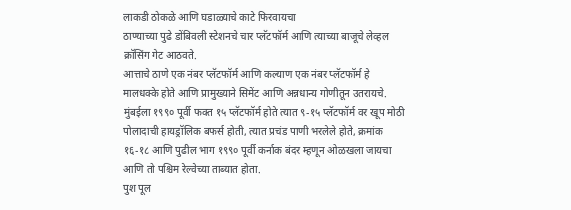लाकडी ठोकळे आणि घडाळ्याचे काटे फिरवायचा
ठाण्याच्या पुढे डोंबिवली स्टेशनचे चार प्लॅटफॉर्म आणि त्याच्या बाजूचे लेव्हल क्रॉसिंग गेट आठवते.
आत्ताचे ठाणे एक नंबर प्लॅटफॉर्म आणि कल्याण एक नंबर प्लॅटफॉर्म हे मालधक्के होते आणि प्रामुख्याने सिमेंट आणि अन्नधान्य गोणीतून उतरायचे.
मुंबईला १९९० पूर्वी फक्त १५ प्लॅटफॉर्म होते त्यात ९-१५ प्लॅटफॉर्म वर खूप मोठी पोलादाची हायड्रॉलिक बफर्स होती, त्यात प्रचंड पाणी भरलेले होते, क्रमांक १६-१८ आणि पुढील भाग १९९० पूर्वी कर्नाक बंदर म्हणून ओळखला जायचा आणि तो पश्चिम रेल्वेच्या ताब्यात होता.
पुश पूल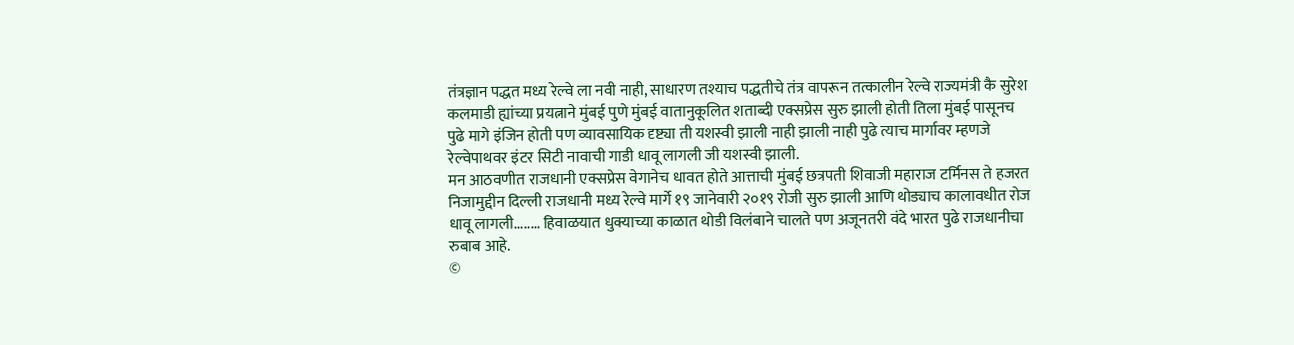तंत्रज्ञान पद्धत मध्य रेल्वे ला नवी नाही, साधारण तश्याच पद्धतीचे तंत्र वापरून तत्कालीन रेल्वे राज्यमंत्री कै सुरेश कलमाडी ह्यांच्या प्रयत्नाने मुंबई पुणे मुंबई वातानुकूलित शताब्दी एक्सप्रेस सुरु झाली होती तिला मुंबई पासूनच पुढे मागे इंजिन होती पण व्यावसायिक दृष्ट्या ती यशस्वी झाली नाही झाली नाही पुढे त्याच मार्गावर म्हणजे रेल्वेपाथवर इंटर सिटी नावाची गाडी धावू लागली जी यशस्वी झाली.
मन आठवणीत राजधानी एक्सप्रेस वेगानेच धावत होते आत्ताची मुंबई छत्रपती शिवाजी महाराज टर्मिनस ते हजरत निजामुद्दीन दिल्ली राजधानी मध्य रेल्वे मार्गे १९ जानेवारी २०१९ रोजी सुरु झाली आणि थोड्याच कालावधीत रोज धावू लागली........ हिवाळयात धुक्याच्या काळात थोडी विलंबाने चालते पण अजूनतरी वंदे भारत पुढे राजधानीचा रुबाब आहे.
©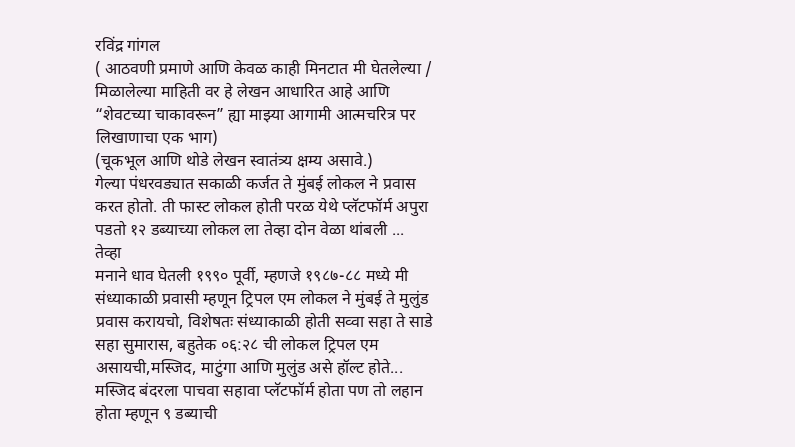रविंद्र गांगल
( आठवणी प्रमाणे आणि केवळ काही मिनटात मी घेतलेल्या / मिळालेल्या माहिती वर हे लेखन आधारित आहे आणि “शेवटच्या चाकावरून” ह्या माझ्या आगामी आत्मचरित्र पर लिखाणाचा एक भाग)
(चूकभूल आणि थोडे लेखन स्वातंत्र्य क्षम्य असावे.)
गेल्या पंधरवड्यात सकाळी कर्जत ते मुंबई लोकल ने प्रवास करत होतो. ती फास्ट लोकल होती परळ येथे प्लॅटफॉर्म अपुरा पडतो १२ डब्याच्या लोकल ला तेव्हा दोन वेळा थांबली ...
तेव्हा
मनाने धाव घेतली १९९० पूर्वी, म्हणजे १९८७-८८ मध्ये मी संध्याकाळी प्रवासी म्हणून ट्रिपल एम लोकल ने मुंबई ते मुलुंड प्रवास करायचो, विशेषतः संध्याकाळी होती सव्वा सहा ते साडे सहा सुमारास, बहुतेक ०६:२८ ची लोकल ट्रिपल एम असायची,मस्जिद, माटुंगा आणि मुलुंड असे हॉल्ट होते...
मस्जिद बंदरला पाचवा सहावा प्लॅटफॉर्म होता पण तो लहान होता म्हणून ९ डब्याची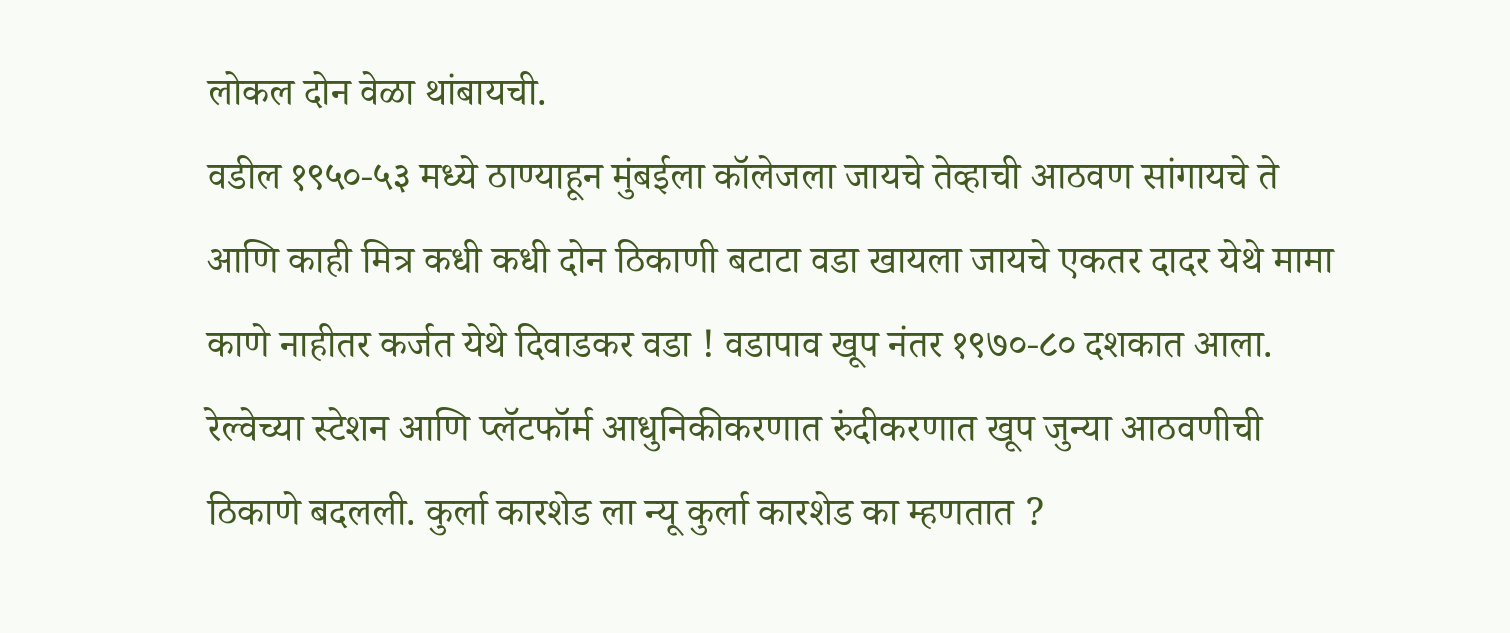लोकल दोन वेळा थांबायची.
वडील १९५०-५३ मध्ये ठाण्याहून मुंबईला कॉलेजला जायचे तेव्हाची आठवण सांगायचे ते आणि काही मित्र कधी कधी दोन ठिकाणी बटाटा वडा खायला जायचे एकतर दादर येथे मामा काणे नाहीतर कर्जत येथे दिवाडकर वडा ! वडापाव खूप नंतर १९७०-८० दशकात आला.
रेल्वेच्या स्टेशन आणि प्लॅटफॉर्म आधुनिकीकरणात रुंदीकरणात खूप जुन्या आठवणीची ठिकाणे बदलली. कुर्ला कारशेड ला न्यू कुर्ला कारशेड का म्हणतात ?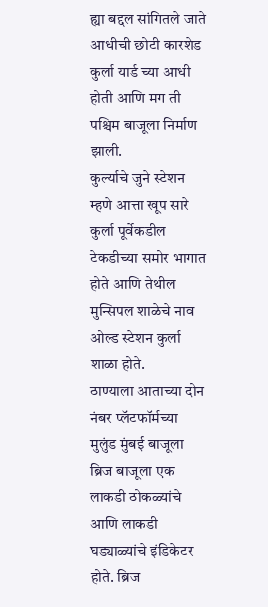ह्या बद्दल सांगितले जाते आधीची छोटी कारशेड कुर्ला यार्ड च्या आधी होती आणि मग ती पश्चिम बाजूला निर्माण झाली.
कुर्ल्याचे जुने स्टेशन म्हणे आत्ता खूप सारे कुर्ला पूर्वेकडील टेकडीच्या समोर भागात होते आणि तेथील मुन्सिपल शाळेचे नाव ओल्ड स्टेशन कुर्ला शाळा होते.
ठाण्याला आताच्या दोन नंबर प्लॅटफॉर्मच्या मुलुंड मुंबई बाजूला ब्रिज बाजूला एक लाकडी ठोकळ्यांचे आणि लाकडी घड्याळ्यांचे इंडिकेटर होते. ब्रिज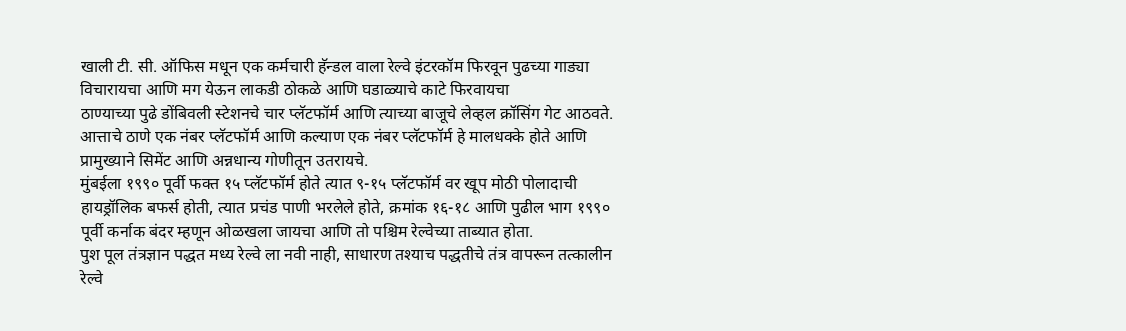खाली टी. सी. ऑफिस मधून एक कर्मचारी हॅन्डल वाला रेल्वे इंटरकॉम फिरवून पुढच्या गाड्या विचारायचा आणि मग येऊन लाकडी ठोकळे आणि घडाळ्याचे काटे फिरवायचा
ठाण्याच्या पुढे डोंबिवली स्टेशनचे चार प्लॅटफॉर्म आणि त्याच्या बाजूचे लेव्हल क्रॉसिंग गेट आठवते.
आत्ताचे ठाणे एक नंबर प्लॅटफॉर्म आणि कल्याण एक नंबर प्लॅटफॉर्म हे मालधक्के होते आणि प्रामुख्याने सिमेंट आणि अन्नधान्य गोणीतून उतरायचे.
मुंबईला १९९० पूर्वी फक्त १५ प्लॅटफॉर्म होते त्यात ९-१५ प्लॅटफॉर्म वर खूप मोठी पोलादाची हायड्रॉलिक बफर्स होती, त्यात प्रचंड पाणी भरलेले होते, क्रमांक १६-१८ आणि पुढील भाग १९९० पूर्वी कर्नाक बंदर म्हणून ओळखला जायचा आणि तो पश्चिम रेल्वेच्या ताब्यात होता.
पुश पूल तंत्रज्ञान पद्धत मध्य रेल्वे ला नवी नाही, साधारण तश्याच पद्धतीचे तंत्र वापरून तत्कालीन रेल्वे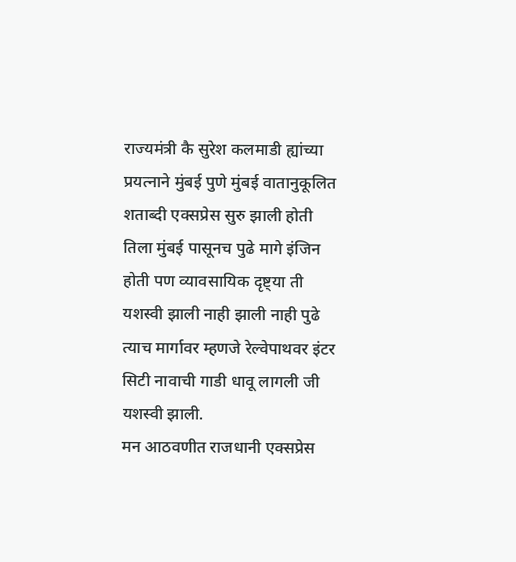राज्यमंत्री कै सुरेश कलमाडी ह्यांच्या प्रयत्नाने मुंबई पुणे मुंबई वातानुकूलित शताब्दी एक्सप्रेस सुरु झाली होती तिला मुंबई पासूनच पुढे मागे इंजिन होती पण व्यावसायिक दृष्ट्या ती यशस्वी झाली नाही झाली नाही पुढे त्याच मार्गावर म्हणजे रेल्वेपाथवर इंटर सिटी नावाची गाडी धावू लागली जी यशस्वी झाली.
मन आठवणीत राजधानी एक्सप्रेस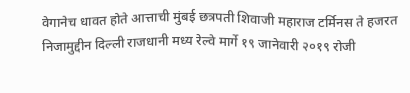वेगानेच धावत होते आत्ताची मुंबई छत्रपती शिवाजी महाराज टर्मिनस ते हजरत निजामुद्दीन दिल्ली राजधानी मध्य रेल्वे मार्गे १९ जानेवारी २०१९ रोजी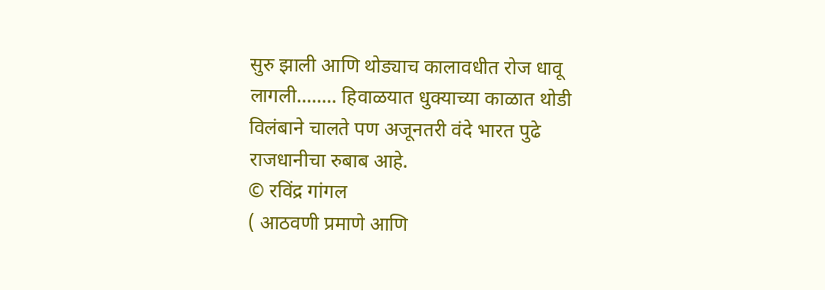सुरु झाली आणि थोड्याच कालावधीत रोज धावू लागली........ हिवाळयात धुक्याच्या काळात थोडी विलंबाने चालते पण अजूनतरी वंदे भारत पुढे राजधानीचा रुबाब आहे.
© रविंद्र गांगल
( आठवणी प्रमाणे आणि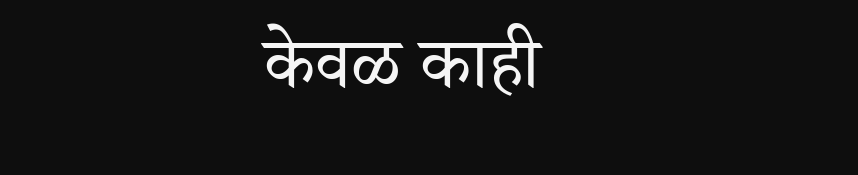केवळ काही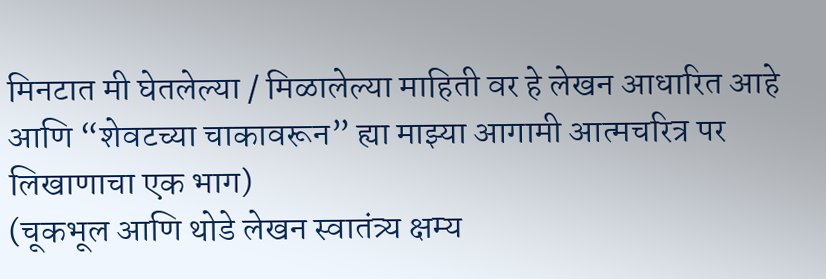मिनटात मी घेतलेल्या / मिळालेल्या माहिती वर हे लेखन आधारित आहे आणि “शेवटच्या चाकावरून” ह्या माझ्या आगामी आत्मचरित्र पर लिखाणाचा एक भाग)
(चूकभूल आणि थोडे लेखन स्वातंत्र्य क्षम्य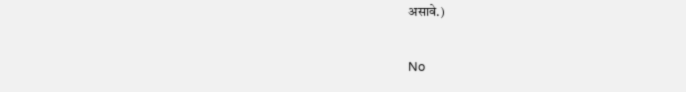असावे.)

No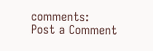comments:
Post a Comment